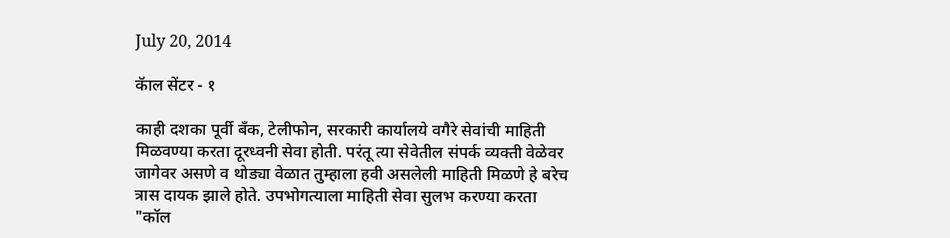July 20, 2014

कॅाल सेंटर - १

काही दशका पूर्वी बँक, टेलीफोन, सरकारी कार्यालये वगैरे सेवांची माहिती मिळवण्या करता दूरध्वनी सेवा होती. परंतू त्या सेवेतील संपर्क व्यक्ती वेळेवर जागेवर असणे व थोड्या वेळात तुम्हाला हवी असलेली माहिती मिळणे हे बरेच त्रास दायक झाले होते. उपभोगत्याला माहिती सेवा सुलभ करण्या करता "कॉल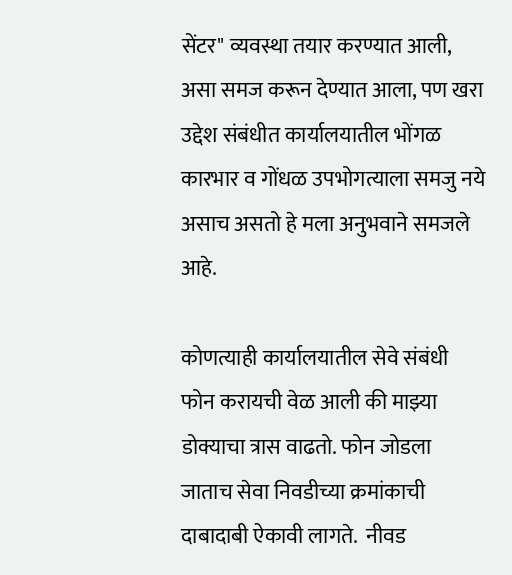सेंटर" व्यवस्था तयार करण्यात आली, असा समज करून देण्यात आला, पण खरा उद्देश संबंधीत कार्यालयातील भोंगळ कारभार व गोंधळ उपभोगत्याला समजु नये असाच असतो हे मला अनुभवाने समजले आहे.

कोणत्याही कार्यालयातील सेवे संबंधी फोन करायची वेळ आली की माझ्या डोक्याचा त्रास वाढतो. फोन जोडला जाताच सेवा निवडीच्या क्रमांकाची दाबादाबी ऐकावी लागते.  नीवड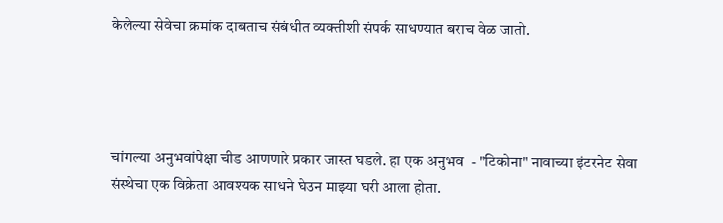केलेल्या सेवेचा क्रमांक दाबताच संबंधीत व्यक्तीशी संपर्क साधण्यात बराच वेळ जातो.




चांगल्या अनुभवांपेक्षा चीड आणणारे प्रकार जास्त घडले. हा एक अनुभव  - "टिकोना" नावाच्या इंटरनेट सेवा संस्थेचा एक विक्रेता आवश्यक साधने घेउन माझ्या घरी आला होता.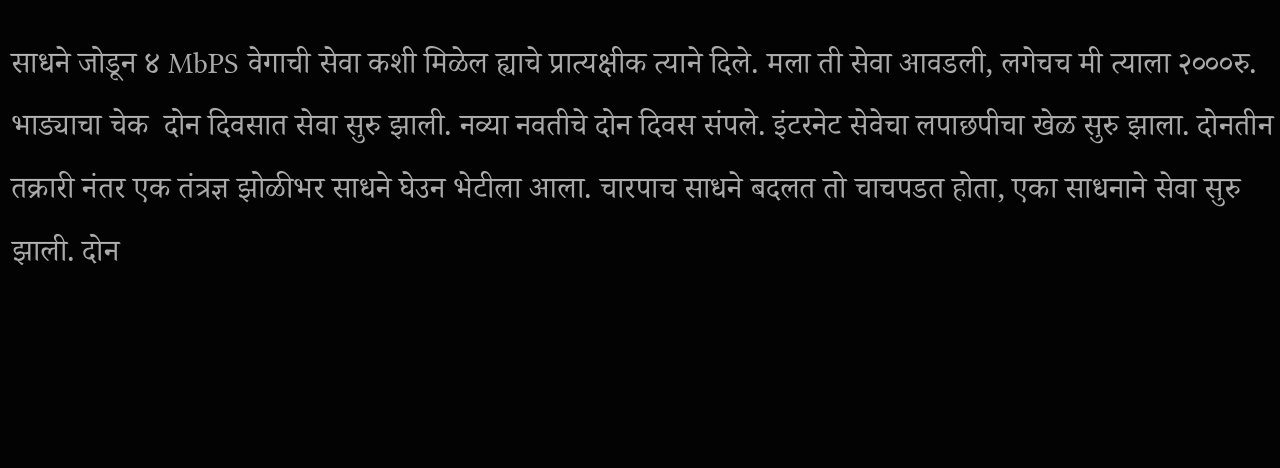साधने जोडून ४ MbPS वेगाची सेवा कशी मिळेल ह्याचे प्रात्यक्षीक त्याने दिले. मला ती सेवा आवडली, लगेचच मी त्याला २०००रु. भाड्याचा चेक  दोन दिवसात सेवा सुरु झाली. नव्या नवतीचे दोन दिवस संपले. इंटरनेट सेवेचा लपाछपीचा खेळ सुरु झाला. दोनतीन तक्रारी नंतर एक तंत्रज्ञ झोळीभर साधने घेउन भेटीला आला. चारपाच साधने बदलत तो चाचपडत होता, एका साधनाने सेवा सुरु झाली. दोन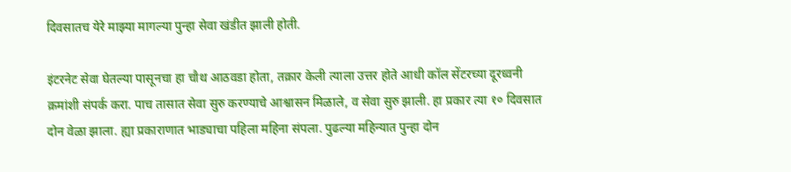दिवसातच येरे माझ्या मागल्या पुन्हा सेवा खंडीत झाली होती.

इंटरनेट सेवा घेतल्या पासूनचा हा चौथ आठवडा होता, तक्रार केली त्याला उत्तर होते आधी कॉल सेंटरच्या दूरध्वनी क्रमांशी संपर्क करा. पाच तासात सेवा सुरु करण्याचे आश्वासन मिळाले, व सेवा सुरु झाली. हा प्रकार त्या १० दिवसात दोन वेळा झाला. ह्या प्रकाराणात भाड्याचा पहिला महिना संपला. पुढल्या महिन्यात पुन्हा दोन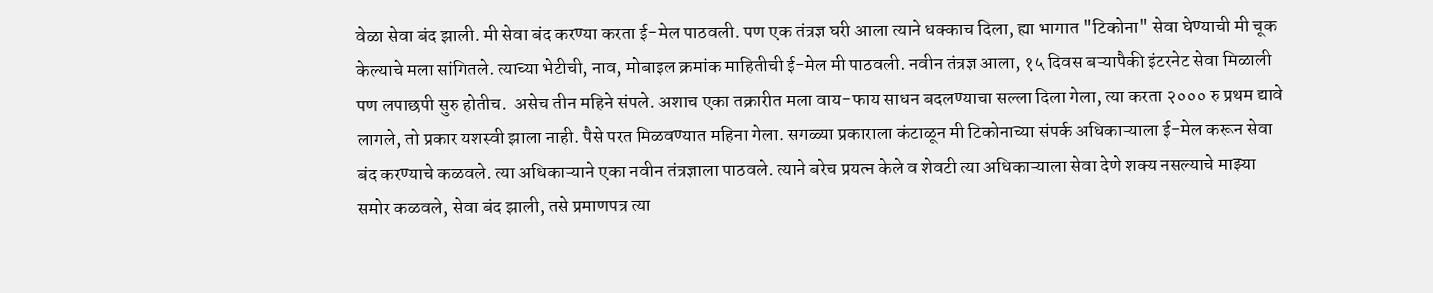वेळा सेवा बंद झाली. मी सेवा बंद करण्या करता ई-मेल पाठवली. पण एक तंत्रज्ञ घरी आला त्याने धक्काच दिला, ह्या भागात "टिकोना" सेवा घेण्याची मी चूक केल्याचे मला सांगितले. त्याच्या भेटीची, नाव, मोबाइल क्रमांक माहितीची ई-मेल मी पाठवली. नवीन तंत्रज्ञ आला, १५ दिवस बऱ्यापैकी इंटरनेट सेवा मिळाली पण लपाछपी सुरु होतीच.  असेच तीन महिने संपले. अशाच एका तक्रारीत मला वाय-फाय साधन बदलण्याचा सल्ला दिला गेला, त्या करता २००० रु प्रथम द्यावे लागले, तो प्रकार यशस्वी झाला नाही. पैसे परत मिळवण्यात महिना गेला. सगळ्या प्रकाराला कंटाळून मी टिकोनाच्या संपर्क अधिकाऱ्याला ई-मेल करून सेवा बंद करण्याचे कळवले. त्या अधिकाऱ्याने एका नवीन तंत्रज्ञाला पाठवले. त्याने बरेच प्रयत्न केले व शेवटी त्या अधिकाऱ्याला सेवा देणे शक्य नसल्याचे माझ्या समोर कळवले, सेवा बंद झाली, तसे प्रमाणपत्र त्या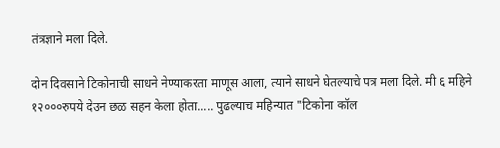तंत्रज्ञाने मला दिले.

दोन दिवसाने टिकोनाची साधने नेण्याकरता माणूस आला, त्याने साधने घेतल्याचे पत्र मला दिले. मी ६ महिने १२०००रुपये देउन छळ सहन केला होता..... पुढल्याच महिन्यात "टिकोना कॉल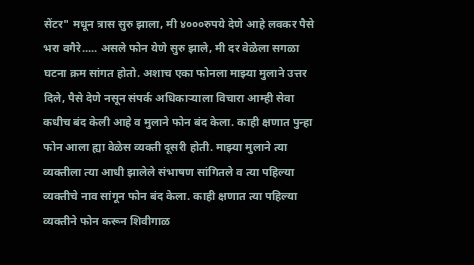सेंटर" मधून त्रास सुरु झाला, मी ४०००रुपये देणे आहे लवकर पैसे भरा वगैरे..... असले फोन येणे सुरु झाले, मी दर वेळेला सगळा घटना क्रम सांगत होतो. अशाच एका फोनला माझ्या मुलाने उत्तर दिले, पैसे देणे नसून संपर्क अधिकाऱ्याला विचारा आम्ही सेवा कधीच बंद केली आहे व मुलाने फोन बंद केला. काही क्षणात पुन्हा फोन आला ह्या वेळेस व्यक्ती दूसरी होती. माझ्या मुलाने त्या व्यक्तीला त्या आधी झालेले संभाषण सांगितले व त्या पहिल्या व्यक्तीचे नाव सांगून फोन बंद केला. काही क्षणात त्या पहिल्या व्यक्तीने फोन करून शिवीगाळ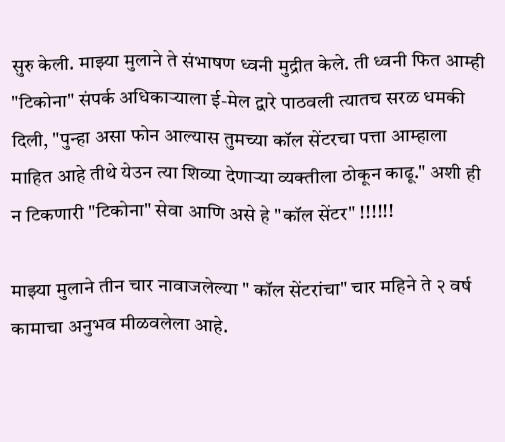सुरु केली. माझ्या मुलाने ते संभाषण ध्वनी मुद्रीत केले. ती ध्वनी फित आम्ही "टिकोना" संपर्क अधिकाऱ्याला ई-मेल द्वारे पाठवली त्यातच सरळ धमकी दिली, "पुन्हा असा फोन आल्यास तुमच्या कॉल सेंटरचा पत्ता आम्हाला माहित आहे तीथे येउन त्या शिव्या देणाऱ्या व्यक्तीला ठोकून काढू." अशी ही न टिकणारी "टिकोना" सेवा आणि असे हे "कॉल सेंटर" !!!!!!

माझ्या मुलाने तीन चार नावाजलेल्या " कॉल सेंटरांचा" चार महिने ते २ वर्ष कामाचा अनुभव मीळवलेला आहे.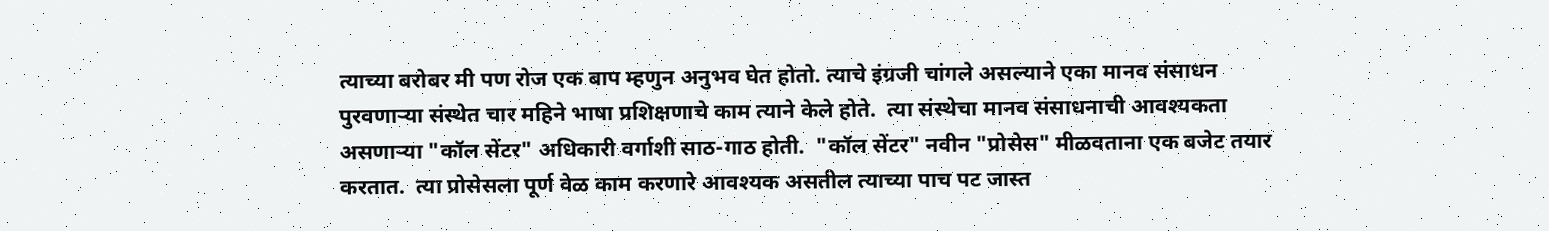त्याच्या बरोबर मी पण रोज एक बाप म्हणुन अनुभव घेत होतो. त्याचे इंग्रजी चांगले असल्याने एका मानव संसाधन पुरवणाऱ्या संस्थेत चार महिने भाषा प्रशिक्षणाचे काम त्याने केले होते.  त्या संस्थेचा मानव संसाधनाची आवश्यकता असणाऱ्या "कॉल सेंटर" अधिकारी वर्गाशी साठ-गाठ होती.  "कॉल सेंटर" नवीन "प्रोसेस" मीळवताना एक बजेट तयार करतात.  त्या प्रोसेसला पूर्ण वेळ काम करणारे आवश्यक असतील त्याच्या पाच पट जास्त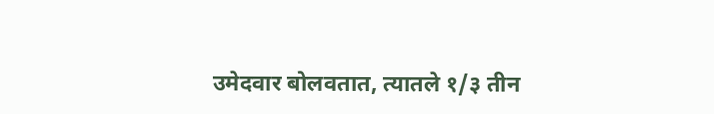उमेदवार बोलवतात, त्यातले १/३ तीन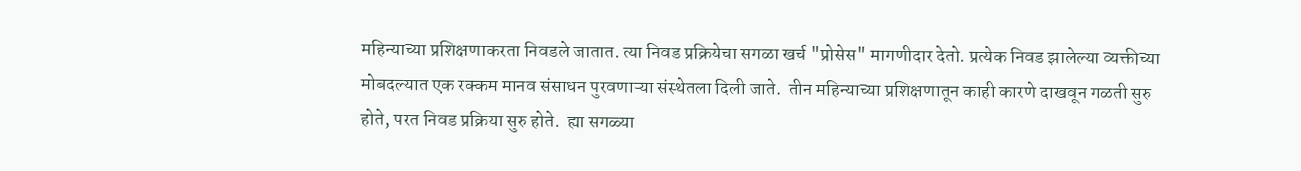महिन्याच्या प्रशिक्षणाकरता निवडले जातात. त्या निवड प्रक्रियेचा सगळा खर्च "प्रोसेस" मागणीदार देतो. प्रत्येक निवड झालेल्या व्यक्तीच्या मोबदल्यात एक रक्कम मानव संसाधन पुरवणाऱ्या संस्थेतला दिली जाते.  तीन महिन्याच्या प्रशिक्षणातून काही कारणे दाखवून गळती सुरु होते, परत निवड प्रक्रिया सुरु होते.  ह्या सगळ्या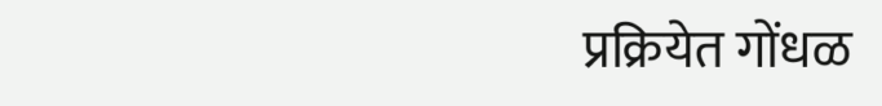प्रक्रियेत गोंधळ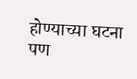होण्याच्या घटना पण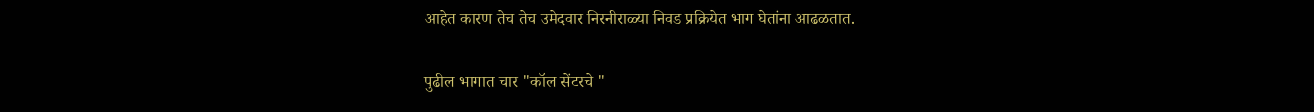आहेत कारण तेच तेच उमेदवार निरनीराळ्या निवड प्रक्रियेत भाग घेतांना आढळतात.

पुढील भागात चार "कॉल सेंटरचे "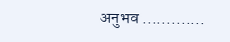अनुभव .............